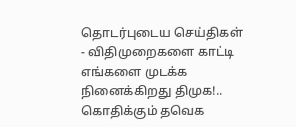தொடர்புடைய செய்திகள்
- விதிமுறைகளை காட்டி எங்களை முடக்க நினைக்கிறது திமுக!.. கொதிக்கும் தவெக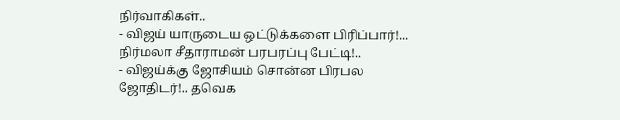நிர்வாகிகள்..
- விஜய் யாருடைய ஒட்டுக்களை பிரிப்பார்!... நிர்மலா சீதாராமன் பரபரப்பு பேட்டி!..
- விஜய்க்கு ஜோசியம் சொன்ன பிரபல ஜோதிடர்!.. தவெக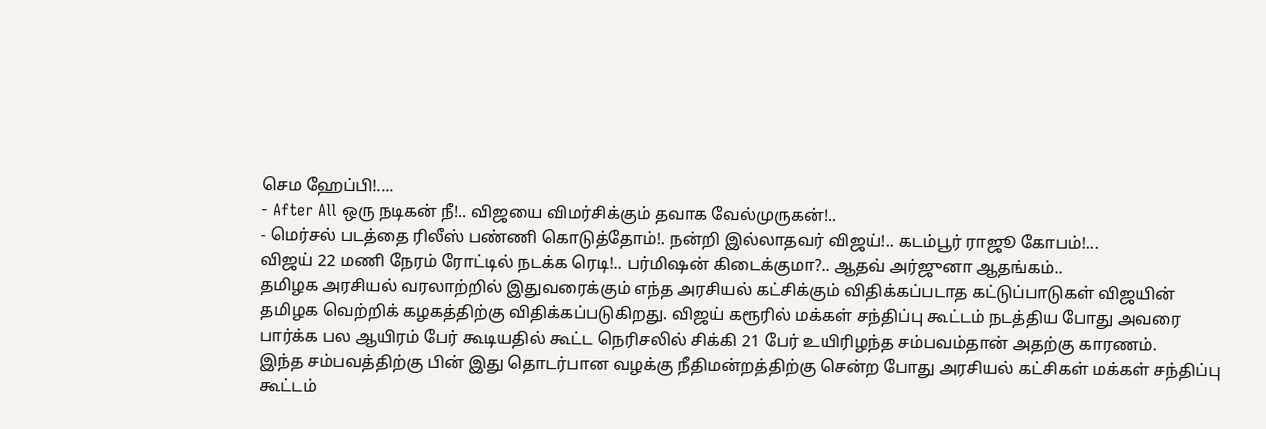செம ஹேப்பி!....
- After All ஒரு நடிகன் நீ!.. விஜயை விமர்சிக்கும் தவாக வேல்முருகன்!..
- மெர்சல் படத்தை ரிலீஸ் பண்ணி கொடுத்தோம்!. நன்றி இல்லாதவர் விஜய்!.. கடம்பூர் ராஜூ கோபம்!...
விஜய் 22 மணி நேரம் ரோட்டில் நடக்க ரெடி!.. பர்மிஷன் கிடைக்குமா?.. ஆதவ் அர்ஜுனா ஆதங்கம்..
தமிழக அரசியல் வரலாற்றில் இதுவரைக்கும் எந்த அரசியல் கட்சிக்கும் விதிக்கப்படாத கட்டுப்பாடுகள் விஜயின் தமிழக வெற்றிக் கழகத்திற்கு விதிக்கப்படுகிறது. விஜய் கரூரில் மக்கள் சந்திப்பு கூட்டம் நடத்திய போது அவரை பார்க்க பல ஆயிரம் பேர் கூடியதில் கூட்ட நெரிசலில் சிக்கி 21 பேர் உயிரிழந்த சம்பவம்தான் அதற்கு காரணம்.
இந்த சம்பவத்திற்கு பின் இது தொடர்பான வழக்கு நீதிமன்றத்திற்கு சென்ற போது அரசியல் கட்சிகள் மக்கள் சந்திப்பு கூட்டம்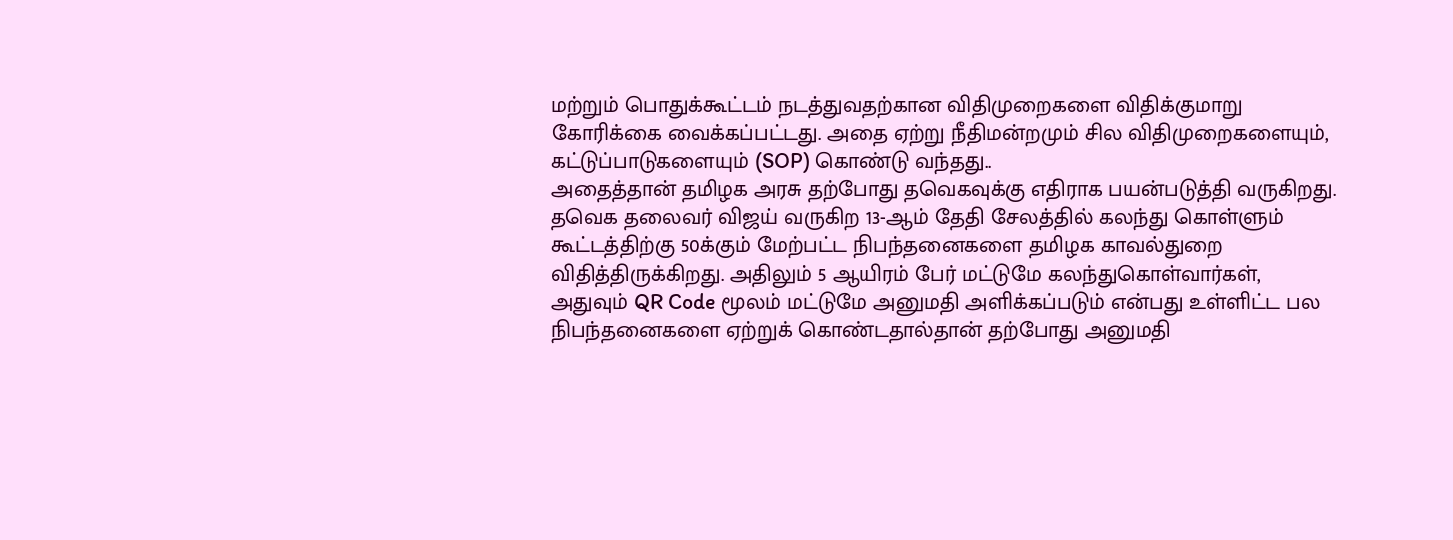மற்றும் பொதுக்கூட்டம் நடத்துவதற்கான விதிமுறைகளை விதிக்குமாறு கோரிக்கை வைக்கப்பட்டது. அதை ஏற்று நீதிமன்றமும் சில விதிமுறைகளையும், கட்டுப்பாடுகளையும் (SOP) கொண்டு வந்தது..
அதைத்தான் தமிழக அரசு தற்போது தவெகவுக்கு எதிராக பயன்படுத்தி வருகிறது. தவெக தலைவர் விஜய் வருகிற 13-ஆம் தேதி சேலத்தில் கலந்து கொள்ளும் கூட்டத்திற்கு 50க்கும் மேற்பட்ட நிபந்தனைகளை தமிழக காவல்துறை விதித்திருக்கிறது. அதிலும் 5 ஆயிரம் பேர் மட்டுமே கலந்துகொள்வார்கள், அதுவும் QR Code மூலம் மட்டுமே அனுமதி அளிக்கப்படும் என்பது உள்ளிட்ட பல நிபந்தனைகளை ஏற்றுக் கொண்டதால்தான் தற்போது அனுமதி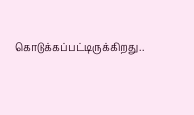கொடுக்கப்பட்டிருக்கிறது..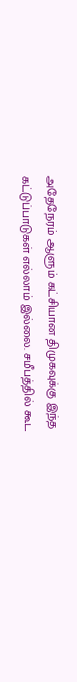அதேநேரம் ஆளும் கட்சியான திமுகவுக்கு இந்த கட்டுப்பாடுகள் எல்லாம் இல்லை. சமீபத்தில் கூட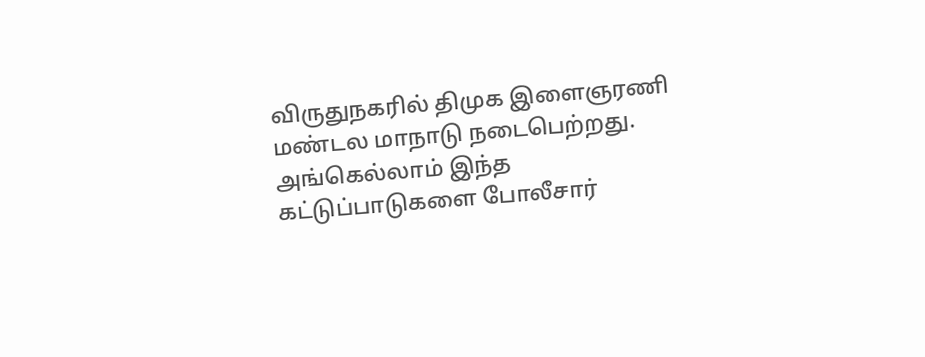விருதுநகரில் திமுக இளைஞரணி மண்டல மாநாடு நடைபெற்றது. அங்கெல்லாம் இந்த கட்டுப்பாடுகளை போலீசார்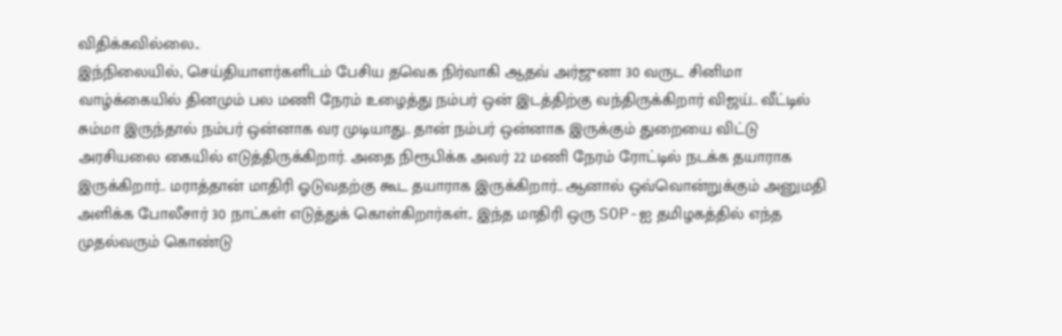விதிக்கவில்லை..
இந்நிலையில், செய்தியாளர்களிடம் பேசிய தவெக நிர்வாகி ஆதவ் அர்ஜுனா 30 வருட சினிமா வாழ்க்கையில் தினமும் பல மணி நேரம் உழைத்து நம்பர் ஒன் இடத்திற்கு வந்திருக்கிறார் விஜய்.. வீட்டில் சும்மா இருந்தால் நம்பர் ஒன்னாக வர முடியாது.. தான் நம்பர் ஒன்னாக இருக்கும் துறையை விட்டு அரசியலை கையில் எடுத்திருக்கிறார். அதை நிரூபிக்க அவர் 22 மணி நேரம் ரோட்டில் நடக்க தயாராக இருக்கிறார்.. மராத்தான் மாதிரி ஓடுவதற்கு கூட தயாராக இருக்கிறார்.. ஆனால் ஒவ்வொன்றுக்கும் அனுமதி அளிக்க போலீசார் 30 நாட்கள் எடுத்துக் கொள்கிறார்கள்.. இந்த மாதிரி ஒரு SOP-ஐ தமிழகத்தில் எந்த முதல்வரும் கொண்டு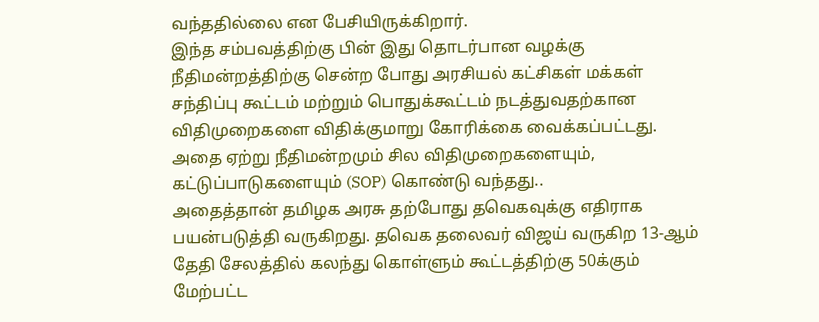வந்ததில்லை என பேசியிருக்கிறார்.
இந்த சம்பவத்திற்கு பின் இது தொடர்பான வழக்கு நீதிமன்றத்திற்கு சென்ற போது அரசியல் கட்சிகள் மக்கள் சந்திப்பு கூட்டம் மற்றும் பொதுக்கூட்டம் நடத்துவதற்கான விதிமுறைகளை விதிக்குமாறு கோரிக்கை வைக்கப்பட்டது. அதை ஏற்று நீதிமன்றமும் சில விதிமுறைகளையும், கட்டுப்பாடுகளையும் (SOP) கொண்டு வந்தது..
அதைத்தான் தமிழக அரசு தற்போது தவெகவுக்கு எதிராக பயன்படுத்தி வருகிறது. தவெக தலைவர் விஜய் வருகிற 13-ஆம் தேதி சேலத்தில் கலந்து கொள்ளும் கூட்டத்திற்கு 50க்கும் மேற்பட்ட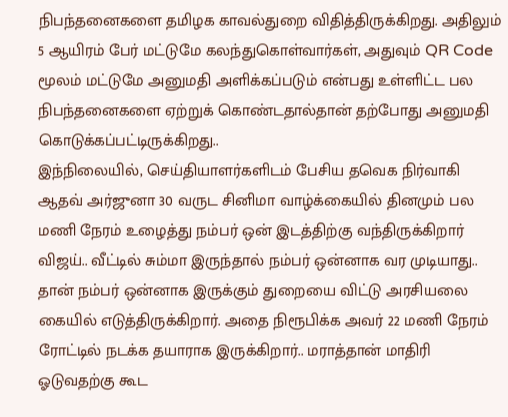நிபந்தனைகளை தமிழக காவல்துறை விதித்திருக்கிறது. அதிலும் 5 ஆயிரம் பேர் மட்டுமே கலந்துகொள்வார்கள், அதுவும் QR Code மூலம் மட்டுமே அனுமதி அளிக்கப்படும் என்பது உள்ளிட்ட பல நிபந்தனைகளை ஏற்றுக் கொண்டதால்தான் தற்போது அனுமதி கொடுக்கப்பட்டிருக்கிறது..
இந்நிலையில், செய்தியாளர்களிடம் பேசிய தவெக நிர்வாகி ஆதவ் அர்ஜுனா 30 வருட சினிமா வாழ்க்கையில் தினமும் பல மணி நேரம் உழைத்து நம்பர் ஒன் இடத்திற்கு வந்திருக்கிறார் விஜய்.. வீட்டில் சும்மா இருந்தால் நம்பர் ஒன்னாக வர முடியாது.. தான் நம்பர் ஒன்னாக இருக்கும் துறையை விட்டு அரசியலை கையில் எடுத்திருக்கிறார். அதை நிரூபிக்க அவர் 22 மணி நேரம் ரோட்டில் நடக்க தயாராக இருக்கிறார்.. மராத்தான் மாதிரி ஓடுவதற்கு கூட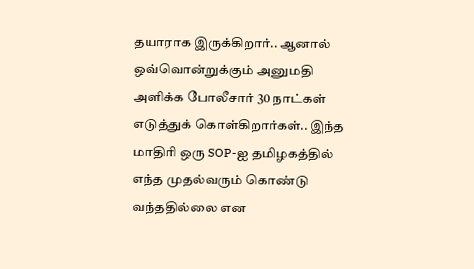தயாராக இருக்கிறார்.. ஆனால் ஒவ்வொன்றுக்கும் அனுமதி அளிக்க போலீசார் 30 நாட்கள் எடுத்துக் கொள்கிறார்கள்.. இந்த மாதிரி ஒரு SOP-ஐ தமிழகத்தில் எந்த முதல்வரும் கொண்டு வந்ததில்லை என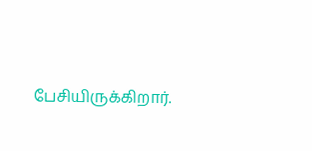பேசியிருக்கிறார்.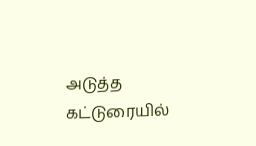அடுத்த கட்டுரையில்